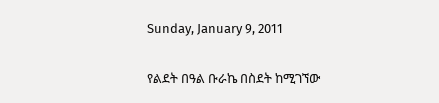Sunday, January 9, 2011

የልደት በዓል ቡራኬ በስደት ከሚገኘው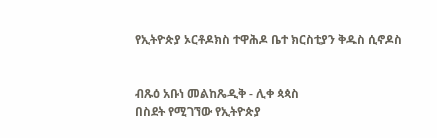የኢትዮጵያ ኦርቶዶክስ ተዋሕዶ ቤተ ክርስቲያን ቅዱስ ሲኖዶስ


ብጹዕ አቡነ መልከጼዲቅ - ሊቀ ጳጳስ
በስደት የሚገኘው የኢትዮጵያ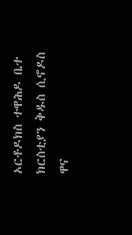ኦርቶዶክስ ተዋሕዶ ቤተ ክርስቲያን ቅዱስ ሲኖዶስ ዋና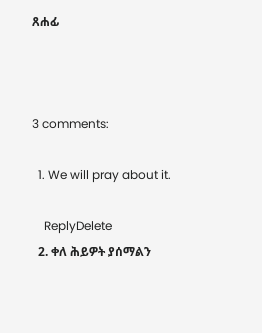ጸሐፊ



3 comments:

  1. We will pray about it.

    ReplyDelete
  2. ቀለ ሕይዎት ያሰማልን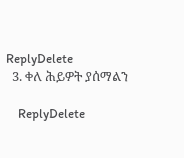ReplyDelete
  3. ቀለ ሕይዎት ያሰማልን

    ReplyDelete